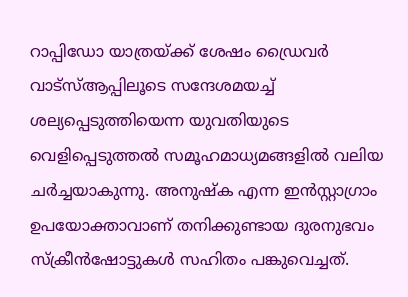റാപ്പിഡോ യാത്രയ്ക്ക് ശേഷം ഡ്രൈവർ വാട്സ്ആപ്പിലൂടെ സന്ദേശമയച്ച് ശല്യപ്പെടുത്തിയെന്ന യുവതിയുടെ വെളിപ്പെടുത്തൽ സമൂഹമാധ്യമങ്ങളിൽ വലിയ ചർച്ചയാകുന്നു. അനുഷ്ക എന്ന ഇൻസ്റ്റാഗ്രാം ഉപയോക്താവാണ് തനിക്കുണ്ടായ ദുരനുഭവം സ്ക്രീൻഷോട്ടുകൾ സഹിതം പങ്കുവെച്ചത്.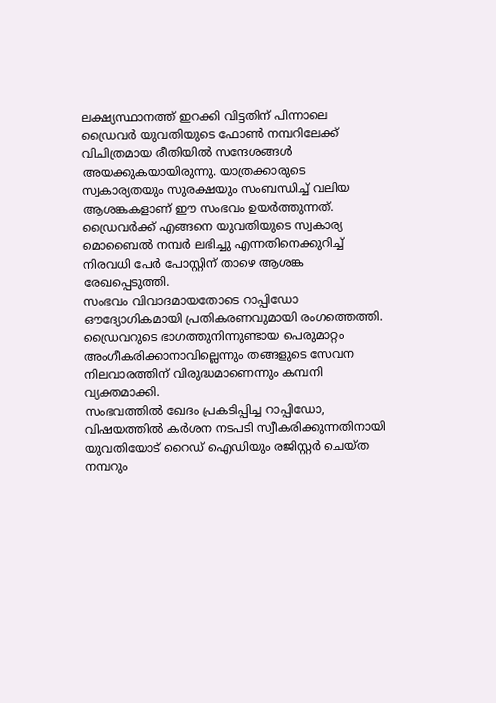ലക്ഷ്യസ്ഥാനത്ത് ഇറക്കി വിട്ടതിന് പിന്നാലെ ഡ്രൈവർ യുവതിയുടെ ഫോൺ നമ്പറിലേക്ക് വിചിത്രമായ രീതിയിൽ സന്ദേശങ്ങൾ അയക്കുകയായിരുന്നു. യാത്രക്കാരുടെ സ്വകാര്യതയും സുരക്ഷയും സംബന്ധിച്ച് വലിയ ആശങ്കകളാണ് ഈ സംഭവം ഉയർത്തുന്നത്.
ഡ്രൈവർക്ക് എങ്ങനെ യുവതിയുടെ സ്വകാര്യ മൊബൈൽ നമ്പർ ലഭിച്ചു എന്നതിനെക്കുറിച്ച് നിരവധി പേർ പോസ്റ്റിന് താഴെ ആശങ്ക രേഖപ്പെടുത്തി.
സംഭവം വിവാദമായതോടെ റാപ്പിഡോ ഔദ്യോഗികമായി പ്രതികരണവുമായി രംഗത്തെത്തി. ഡ്രൈവറുടെ ഭാഗത്തുനിന്നുണ്ടായ പെരുമാറ്റം അംഗീകരിക്കാനാവില്ലെന്നും തങ്ങളുടെ സേവന നിലവാരത്തിന് വിരുദ്ധമാണെന്നും കമ്പനി വ്യക്തമാക്കി.
സംഭവത്തിൽ ഖേദം പ്രകടിപ്പിച്ച റാപ്പിഡോ, വിഷയത്തിൽ കർശന നടപടി സ്വീകരിക്കുന്നതിനായി യുവതിയോട് റൈഡ് ഐഡിയും രജിസ്റ്റർ ചെയ്ത നമ്പറും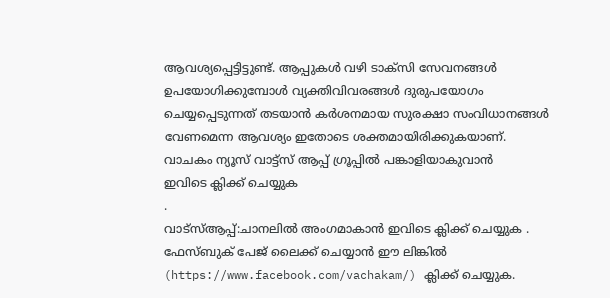ആവശ്യപ്പെട്ടിട്ടുണ്ട്. ആപ്പുകൾ വഴി ടാക്സി സേവനങ്ങൾ ഉപയോഗിക്കുമ്പോൾ വ്യക്തിവിവരങ്ങൾ ദുരുപയോഗം ചെയ്യപ്പെടുന്നത് തടയാൻ കർശനമായ സുരക്ഷാ സംവിധാനങ്ങൾ വേണമെന്ന ആവശ്യം ഇതോടെ ശക്തമായിരിക്കുകയാണ്.
വാചകം ന്യൂസ് വാട്ട്സ് ആപ്പ് ഗ്രൂപ്പിൽ പങ്കാളിയാകുവാൻ
ഇവിടെ ക്ലിക്ക് ചെയ്യുക
.
വാട്സ്ആപ്പ്:ചാനലിൽ അംഗമാകാൻ ഇവിടെ ക്ലിക്ക് ചെയ്യുക .
ഫേസ്ബുക് പേജ് ലൈക്ക് ചെയ്യാൻ ഈ ലിങ്കിൽ (https://www.facebook.com/vachakam/) ക്ലിക്ക് ചെയ്യുക.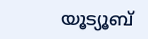യൂട്യൂബ്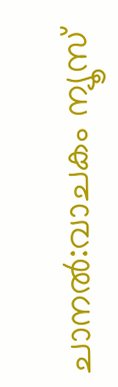ചാനൽ:വാചകം ന്യൂസ്